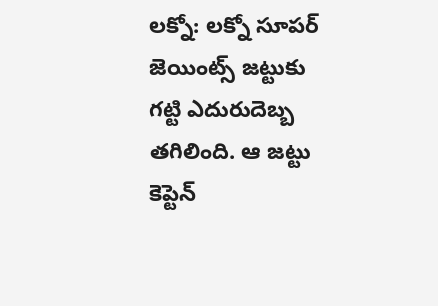లక్నో: లక్నో సూపర్ జెయింట్స్ జట్టుకు గట్టి ఎదురుదెబ్బ తగిలింది. ఆ జట్టు కెప్టెన్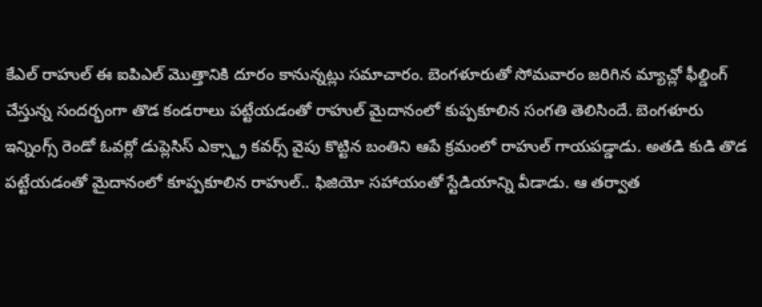కేఎల్ రాహుల్ ఈ ఐపిఎల్ మొత్తానికి దూరం కానున్నట్లు సమాచారం. బెంగళూరుతో సోమవారం జరిగిన మ్యాచ్లో ఫీల్డింగ్ చేస్తున్న సందర్భంగా తొడ కండరాలు పట్టేయడంతో రాహుల్ మైదానంలో కుప్పకూలిన సంగతి తెలిసిందే. బెంగళూరు ఇన్నింగ్స్ రెండో ఓవర్లో డుప్లెసిస్ ఎక్స్ట్రా కవర్స్ వైపు కొట్టిన బంతిని ఆపే క్రమంలో రాహుల్ గాయపడ్డాడు. అతడి కుడి తొడ పట్టేయడంతో మైదానంలో కూప్పకూలిన రాహుల్.. ఫిజియో సహాయంతో స్టేడియాన్ని వీడాడు. ఆ తర్వాత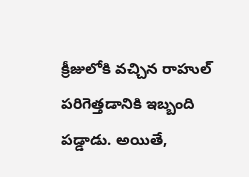క్రీజులోకి వచ్చిన రాహుల్ పరిగెత్తడానికి ఇబ్బంది పడ్డాడు. అయితే,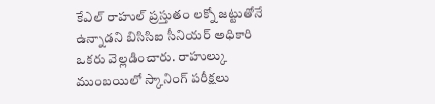కేఎల్ రాహుల్ ప్రస్తుతం లక్నో జట్టుతోనే ఉన్నాడని బిసిసిఐ సీనియర్ అధికారి ఒకరు వెల్లడించారు. రాహుల్కు ముంబయిలో స్కానింగ్ పరీక్షలు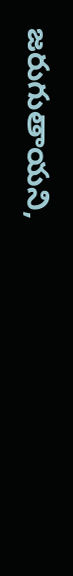జరుగుతాయని,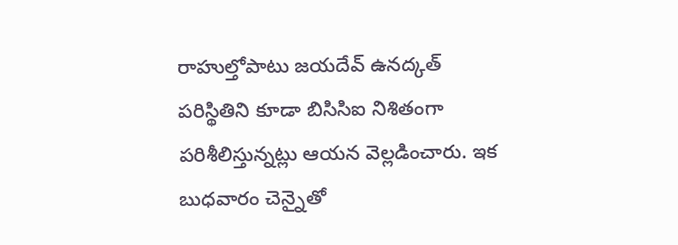రాహుల్తోపాటు జయదేవ్ ఉనద్కత్ పరిస్థితిని కూడా బిసిసిఐ నిశితంగా పరిశీలిస్తున్నట్లు ఆయన వెల్లడించారు. ఇక బుధవారం చెన్నైతో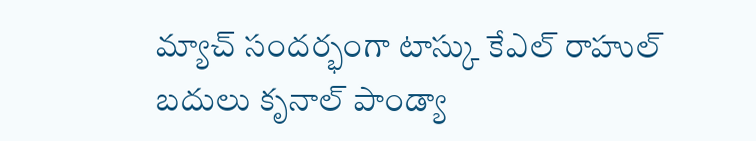మ్యాచ్ సందర్భంగా టాస్కు కేఎల్ రాహుల్ బదులు కృనాల్ పాండ్యా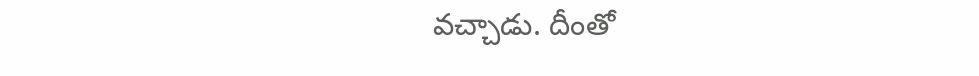వచ్చాడు. దీంతో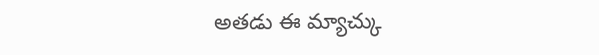అతడు ఈ మ్యాచ్కు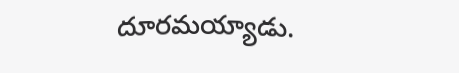దూరమయ్యాడు.